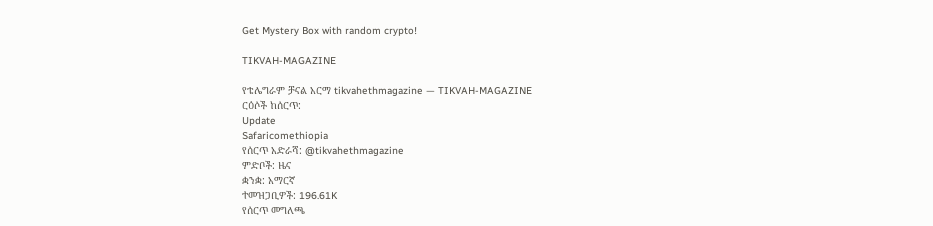Get Mystery Box with random crypto!

TIKVAH-MAGAZINE

የቴሌግራም ቻናል አርማ tikvahethmagazine — TIKVAH-MAGAZINE
ርዕሶች ከሰርጥ:
Update
Safaricomethiopia
የሰርጥ አድራሻ: @tikvahethmagazine
ምድቦች: ዜና
ቋንቋ: አማርኛ
ተመዝጋቢዎች: 196.61K
የሰርጥ መግለጫ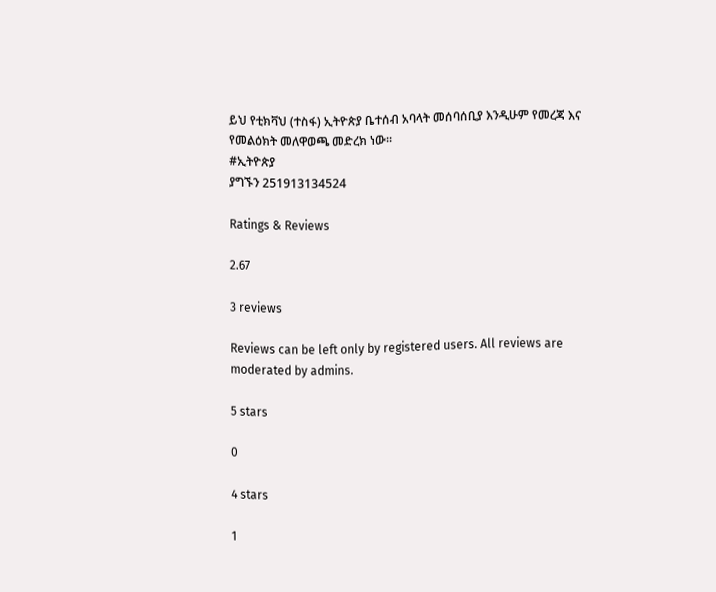ይህ የቲክቫህ (ተስፋ) ኢትዮጵያ ቤተሰብ አባላት መሰባሰቢያ እንዲሁም የመረጃ እና የመልዕክት መለዋወጫ መድረክ ነው።
#ኢትዮጵያ
ያግኙን 251913134524

Ratings & Reviews

2.67

3 reviews

Reviews can be left only by registered users. All reviews are moderated by admins.

5 stars

0

4 stars

1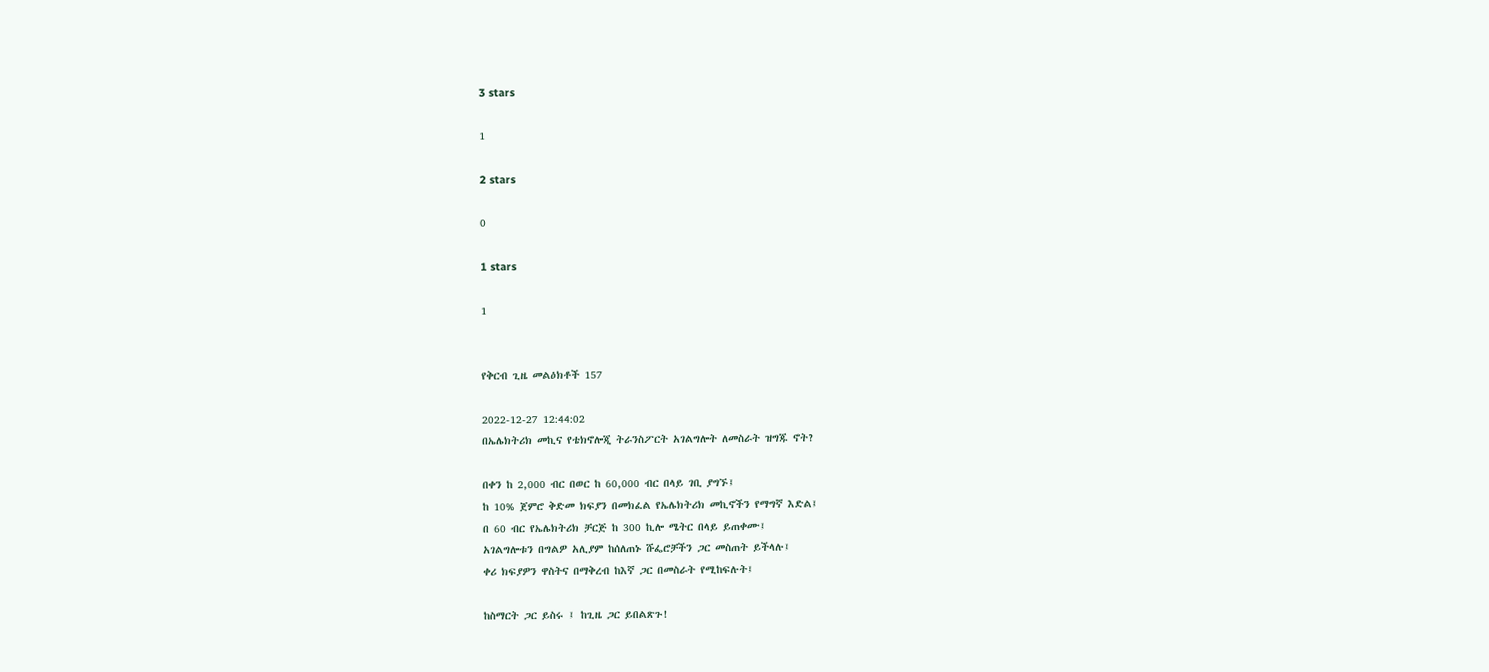3 stars

1

2 stars

0

1 stars

1


የቅርብ ጊዜ መልዕክቶች 157

2022-12-27 12:44:02
በኤሌክትሪክ መኪና የቴክኖሎጂ ትራንስፖርት አገልግሎት ለመስራት ዝግጁ ኖት?

በቀን ከ 2,000 ብር በወር ከ 60,000 ብር በላይ ገቢ ያግኙ፤
ከ 10% ጀምሮ ቅድመ ክፍያን በመክፈል የኤሌክትሪክ መኪኖችን የማግኛ እድል፤
በ 60 ብር የኤሌክትሪክ ቻርጅ ከ 300 ኪሎ ሜትር በላይ ይጠቀሙ፤
አገልግሎቱን በግልዎ አሊያም ከሰለጠኑ ሹፌሮቻችን ጋር መስጠት ይችላሉ፤
ቀሪ ክፍያዎን ዋስትና በማቅረብ ከእኛ ጋር በመስራት የሚከፍሉት፤

ከስማርት ጋር ይስሩ ፤ ከጊዜ ጋር ይበልጽጉ!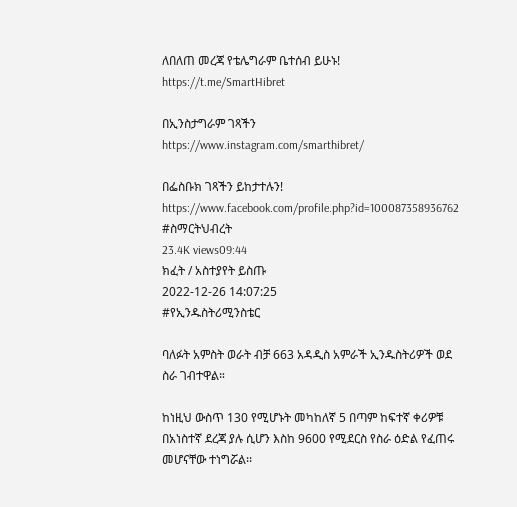ለበለጠ መረጃ የቴሌግራም ቤተሰብ ይሁኑ!
https://t.me/SmartHibret

በኢንስታግራም ገጻችን
https://www.instagram.com/smarthibret/

በፌስቡክ ገጻችን ይከታተሉን!
https://www.facebook.com/profile.php?id=100087358936762
#ስማርትህብረት
23.4K views09:44
ክፈት / አስተያየት ይስጡ
2022-12-26 14:07:25
#የኢንዱስትሪሚንስቴር

ባለፉት አምስት ወራት ብቻ 663 አዳዲስ አምራች ኢንዱስትሪዎች ወደ ስራ ገብተዋል።

ከነዚህ ውስጥ 130 የሚሆኑት መካከለኛ 5 በጣም ከፍተኛ ቀሪዎቹ በአነስተኛ ደረጃ ያሉ ሲሆን እስከ 9600 የሚደርስ የስራ ዕድል የፈጠሩ መሆናቸው ተነግሯል፡፡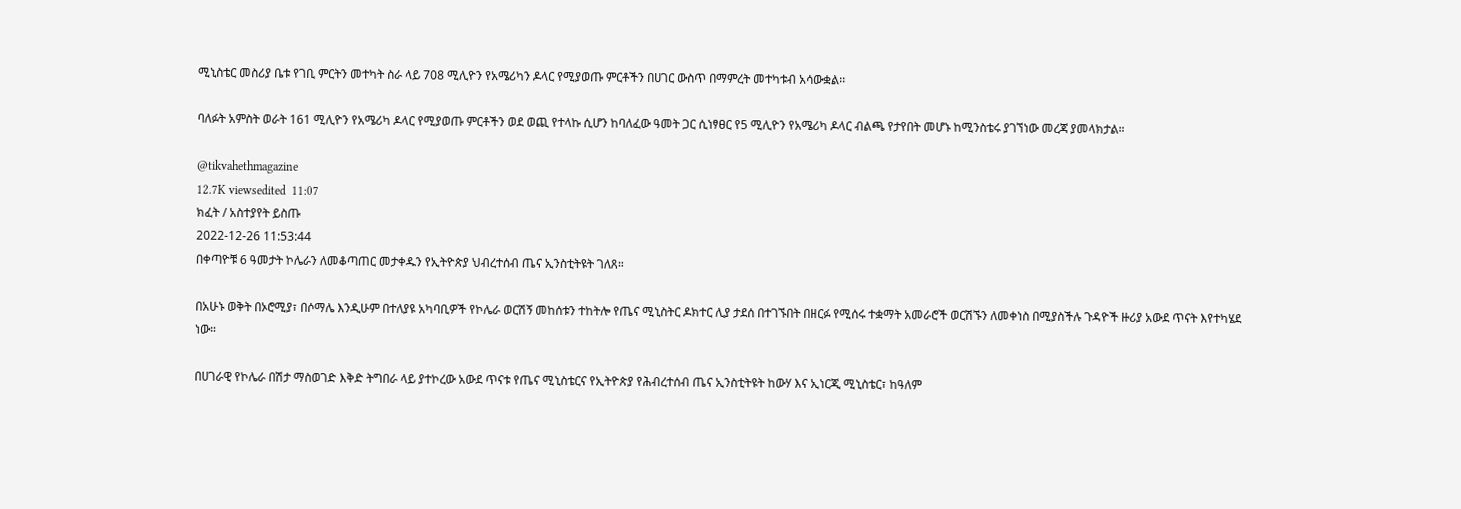ሚኒስቴር መስሪያ ቤቱ የገቢ ምርትን መተካት ስራ ላይ 708 ሚሊዮን የአሜሪካን ዶላር የሚያወጡ ምርቶችን በሀገር ውስጥ በማምረት መተካቱብ አሳውቋል፡፡

ባለፉት አምስት ወራት 161 ሚሊዮን የአሜሪካ ዶላር የሚያወጡ ምርቶችን ወደ ወጪ የተላኩ ሲሆን ከባለፈው ዓመት ጋር ሲነፃፀር የ5 ሚሊዮን የአሜሪካ ዶላር ብልጫ የታየበት መሆኑ ከሚንስቴሩ ያገኘነው መረጃ ያመላክታል።

@tikvahethmagazine
12.7K viewsedited  11:07
ክፈት / አስተያየት ይስጡ
2022-12-26 11:53:44
በቀጣዮቹ 6 ዓመታት ኮሌራን ለመቆጣጠር መታቀዱን የኢትዮጵያ ህብረተሰብ ጤና ኢንስቲትዩት ገለጸ።

በአሁኑ ወቅት በኦሮሚያ፣ በሶማሌ እንዲሁም በተለያዩ አካባቢዎች የኮሌራ ወርሽኝ መከሰቱን ተከትሎ የጤና ሚኒስትር ዶክተር ሊያ ታደሰ በተገኙበት በዘርፉ የሚሰሩ ተቋማት አመራሮች ወርሽኙን ለመቀነስ በሚያስችሉ ጉዳዮች ዙሪያ አውደ ጥናት እየተካሄደ ነው።

በሀገራዊ የኮሌራ በሽታ ማስወገድ እቅድ ትግበራ ላይ ያተኮረው አውደ ጥናቱ የጤና ሚኒስቴርና የኢትዮጵያ የሕብረተሰብ ጤና ኢንስቲትዩት ከውሃ እና ኢነርጂ ሚኒስቴር፣ ከዓለም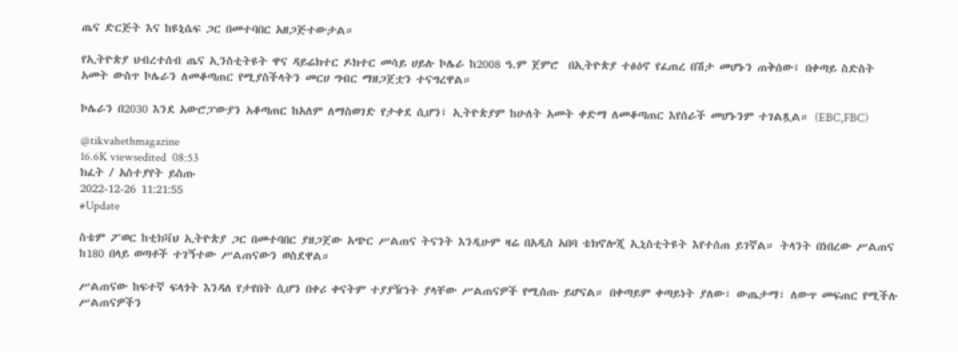ጤና ድርጅት እና ከዩኒሴፍ ጋር በመተባበር አዘጋጅተውታል።

የኢትዮጵያ ህብረተሰብ ጤና ኢንስቲትዩት ዋና ዳይሬክተር ዶክተር መሳይ ሀይሉ ኮሌራ ከ2008 ዓ.ም ጀምሮ  በኢትዮጵያ ተፅዕኖ የፈጠረ በሽታ መሆኑን ጠቅሰው፤ በቀጣይ ስድስት አመት ውስጥ ኮሌራን ለመቆጣጠር የሚያስችላትን መርሀ ግብር ማዘጋጀቷን ተናግረዋል።

ኮሌራን በ2030 እንደ አውሮፓውያን አቆጣጠር ከአለም ለማስወገድ የታቀደ ሲሆን፤ ኢትዮጵያም ከሁለት አመት ቀድማ ለመቆጣጠር እየሰራች መሆኑንም ተገልጿል። (EBC,FBC)

@tikvahethmagazine
16.6K viewsedited  08:53
ክፈት / አስተያየት ይስጡ
2022-12-26 11:21:55
#Update

ስቴም ፖወር ከቲክቫህ ኢትዮጵያ ጋር በመተባበር ያዘጋጀው አጭር ሥልጠና ትናንት እንዲሁም ዛሬ በአዲስ አበባ ቴክኖሎጂ ኢኒስቲትዩት እየተሰጠ ይገኛል። ትላንት በነበረው ሥልጠና ከ180 በላይ ወጣቶች ተገኝተው ሥልጠናውን ወስደዋል።

ሥልጠናው ከፍተኛ ፍላጎት እንዳለ የታየበት ሲሆን በቀሪ ቀናትም ተያያዥነት ያላቸው ሥልጠናዎች የሚሰጡ ይሆናል። በቀጣይም ቀጣይነት ያለው፣ ውጤታማ፣ ለውጥ መፍጠር የሚችሉ ሥልጠናዎችን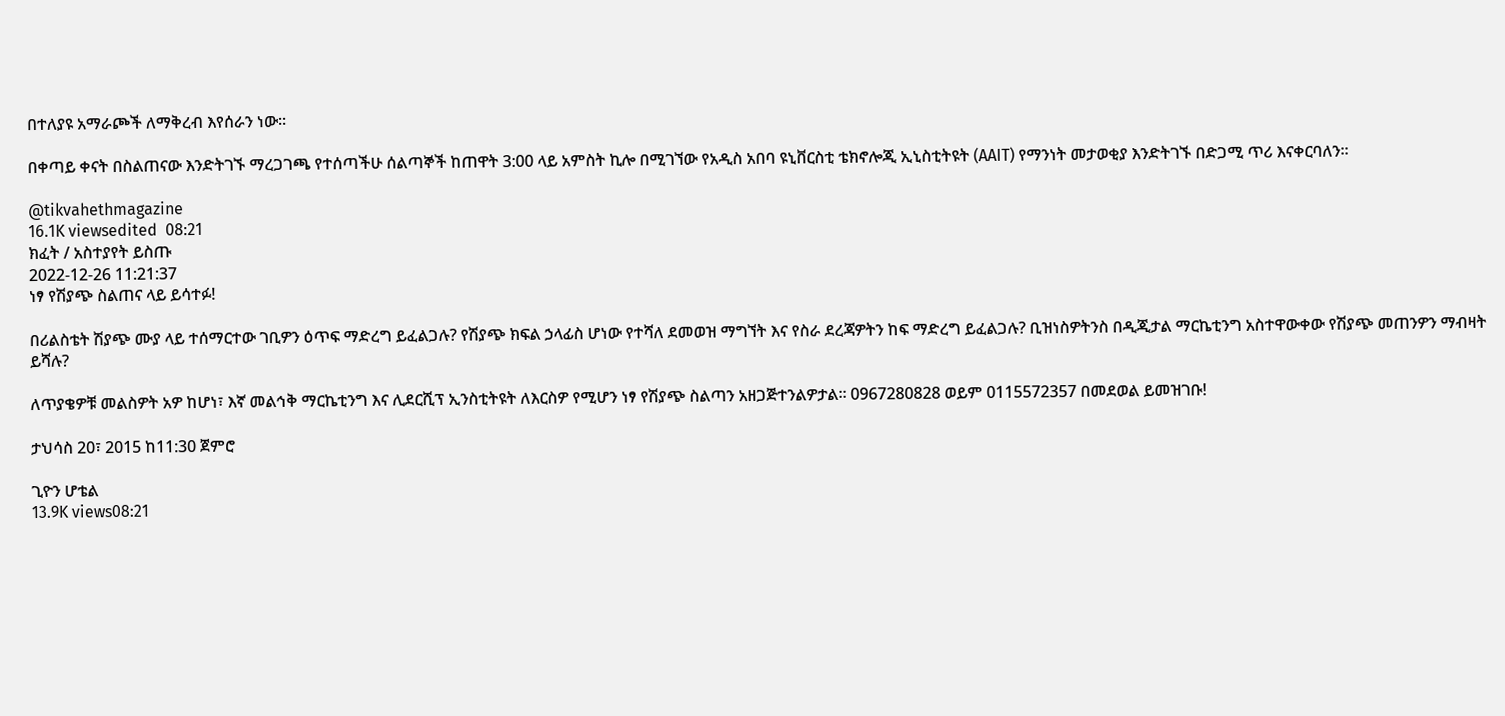በተለያዩ አማራጮች ለማቅረብ እየሰራን ነው።

በቀጣይ ቀናት በስልጠናው እንድትገኙ ማረጋገጫ የተሰጣችሁ ሰልጣኞች ከጠዋት 3:00 ላይ አምስት ኪሎ በሚገኘው የአዲስ አበባ ዩኒቨርስቲ ቴክኖሎጂ ኢኒስቲትዩት (AAIT) የማንነት መታወቂያ እንድትገኙ በድጋሚ ጥሪ እናቀርባለን።

@tikvahethmagazine
16.1K viewsedited  08:21
ክፈት / አስተያየት ይስጡ
2022-12-26 11:21:37
ነፃ የሽያጭ ስልጠና ላይ ይሳተፉ!

በሪልስቴት ሽያጭ ሙያ ላይ ተሰማርተው ገቢዎን ዕጥፍ ማድረግ ይፈልጋሉ? የሽያጭ ክፍል ኃላፊስ ሆነው የተሻለ ደመወዝ ማግኘት እና የስራ ደረጃዎትን ከፍ ማድረግ ይፈልጋሉ? ቢዝነስዎትንስ በዲጂታል ማርኬቲንግ አስተዋውቀው የሽያጭ መጠንዎን ማብዛት ይሻሉ?

ለጥያቄዎቹ መልስዎት አዎ ከሆነ፣ እኛ መልኅቅ ማርኬቲንግ እና ሊደርሺፕ ኢንስቲትዩት ለእርስዎ የሚሆን ነፃ የሽያጭ ስልጣን አዘጋጅተንልዎታል። 0967280828 ወይም 0115572357 በመደወል ይመዝገቡ!

ታህሳስ 20፣ 2015 ከ11:30 ጀምሮ

ጊዮን ሆቴል
13.9K views08:21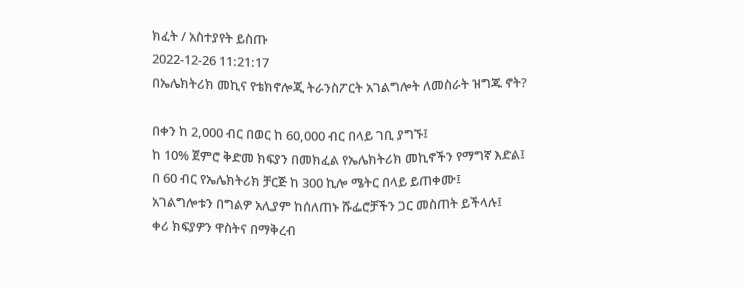ክፈት / አስተያየት ይስጡ
2022-12-26 11:21:17
በኤሌክትሪክ መኪና የቴክኖሎጂ ትራንስፖርት አገልግሎት ለመስራት ዝግጁ ኖት?

በቀን ከ 2,000 ብር በወር ከ 60,000 ብር በላይ ገቢ ያግኙ፤
ከ 10% ጀምሮ ቅድመ ክፍያን በመክፈል የኤሌክትሪክ መኪኖችን የማግኛ እድል፤
በ 60 ብር የኤሌክትሪክ ቻርጅ ከ 300 ኪሎ ሜትር በላይ ይጠቀሙ፤
አገልግሎቱን በግልዎ አሊያም ከሰለጠኑ ሹፌሮቻችን ጋር መስጠት ይችላሉ፤
ቀሪ ክፍያዎን ዋስትና በማቅረብ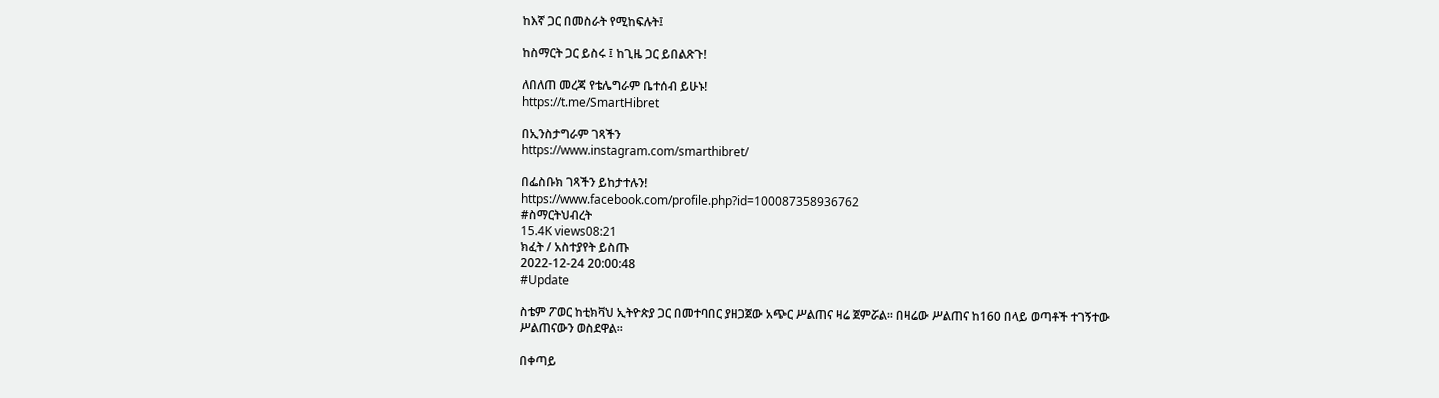ከእኛ ጋር በመስራት የሚከፍሉት፤

ከስማርት ጋር ይስሩ ፤ ከጊዜ ጋር ይበልጽጉ!

ለበለጠ መረጃ የቴሌግራም ቤተሰብ ይሁኑ!
https://t.me/SmartHibret

በኢንስታግራም ገጻችን
https://www.instagram.com/smarthibret/

በፌስቡክ ገጻችን ይከታተሉን!
https://www.facebook.com/profile.php?id=100087358936762
#ስማርትህብረት
15.4K views08:21
ክፈት / አስተያየት ይስጡ
2022-12-24 20:00:48
#Update

ስቴም ፖወር ከቲክቫህ ኢትዮጵያ ጋር በመተባበር ያዘጋጀው አጭር ሥልጠና ዛሬ ጀምሯል። በዛሬው ሥልጠና ከ160 በላይ ወጣቶች ተገኝተው ሥልጠናውን ወስደዋል።

በቀጣይ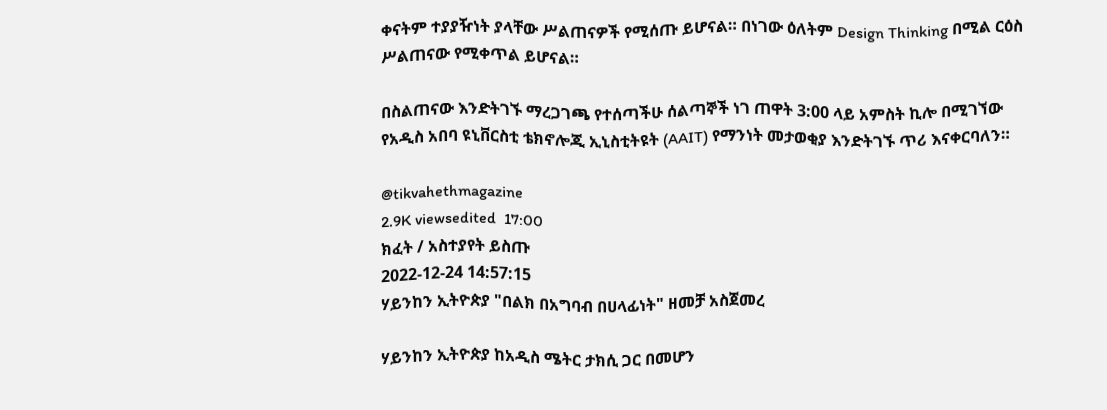ቀናትም ተያያዥነት ያላቸው ሥልጠናዎች የሚሰጡ ይሆናል። በነገው ዕለትም Design Thinking በሚል ርዕስ ሥልጠናው የሚቀጥል ይሆናል።

በስልጠናው እንድትገኙ ማረጋገጫ የተሰጣችሁ ሰልጣኞች ነገ ጠዋት 3:00 ላይ አምስት ኪሎ በሚገኘው የአዲስ አበባ ዩኒቨርስቲ ቴክኖሎጂ ኢኒስቲትዩት (AAIT) የማንነት መታወቂያ እንድትገኙ ጥሪ እናቀርባለን።

@tikvahethmagazine
2.9K viewsedited  17:00
ክፈት / አስተያየት ይስጡ
2022-12-24 14:57:15
ሃይንከን ኢትዮጵያ "በልክ በአግባብ በሀላፊነት" ዘመቻ አስጀመረ

ሃይንከን ኢትዮጵያ ከአዲስ ሜትር ታክሲ ጋር በመሆን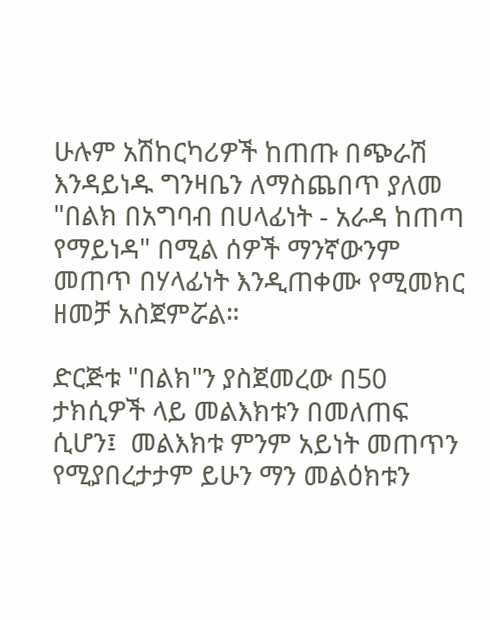ሁሉም አሽከርካሪዎች ከጠጡ በጭራሽ እንዳይነዱ ግንዛቤን ለማስጨበጥ ያለመ "በልክ በአግባብ በሀላፊነት - አራዳ ከጠጣ የማይነዳ" በሚል ሰዎች ማንኛውንም መጠጥ በሃላፊነት እንዲጠቀሙ የሚመክር ዘመቻ አስጀምሯል።

ድርጅቱ "በልክ"ን ያስጀመረው በ50 ታክሲዎች ላይ መልእክቱን በመለጠፍ ሲሆን፤  መልእክቱ ምንም አይነት መጠጥን የሚያበረታታም ይሁን ማን መልዕክቱን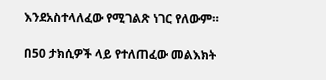እንደአስተላለፈው የሚገልጽ ነገር የለውም።

በ50 ታክሲዎች ላይ የተለጠፈው መልእክት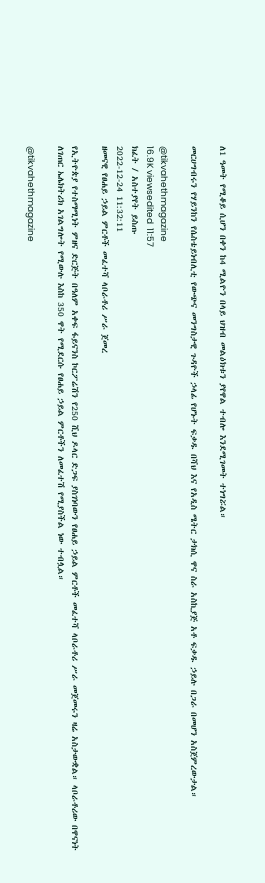ለ1 ዓመት የሚቆይ ሲሆን በቀን ከ4 ሚልዮን በላይ ህዝብ መልዕክቱን ያየዋል ተብሎ እንደሚገመት ተነግሯል።

መርሀግብሩን የሃይንከን የሴስቴይነብሊቲ የውጭና መንግስታዊ ጉዳዮች ኃላፊ የሆኑት ፍቃዱ በሻህ እና የአዲስ ሜትር ታክሲ ዋና ስራ አስኪያጅ አቶ ፍቃዱ ኃይሉ በጋራ በመሆን አስጀምረውታል።

@tikvahethmagazine
16.9K viewsedited  11:57
ክፈት / አስተያየት ይስጡ
2022-12-24 11:32:11
ዘመናዊ የፀሐይ ኃይል ምርቶች መፈተሻ ላቦራቶሪ ሥራ ጀመረ

የኢትዮጵያ የተስማሚነት ምዘና ድርጅት በዓለም አቀፍ ፋይናንስ ኮርፖሬሽን የ250 ሺህ ዶላር ድጋፍ ያስገነባውን የፀሐይ ኃይል ምርቶች መፈተሻ ላቦራቶሪ ሥራ መጀመሩን ዛሬ አስታውቋል። ላቦራቶሪው በዋናነት ለገጠር ኤሌክትሪክ አገልግሎት የሚውሉ እስከ 350 ዋት የሚደርሱ የፀሐይ ኃይል ምርቶችን ለመፈተሽ የሚያስችል ነው ተብሏል።

@tikvahethmagazine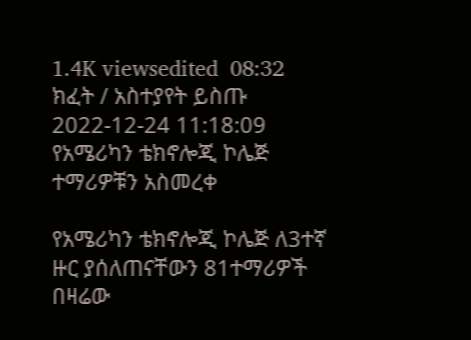1.4K viewsedited  08:32
ክፈት / አስተያየት ይስጡ
2022-12-24 11:18:09
የአሜሪካን ቴክኖሎጂ ኮሌጅ ተማሪዎቹን አስመረቀ

የአሜሪካን ቴክኖሎጂ ኮሌጅ ለ3ተኛ ዙር ያሰለጠናቸውን 81ተማሪዎች በዛሬው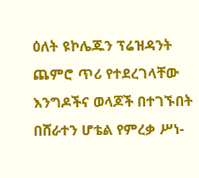ዕለት ዩኮሌጁን ፕሬዝዳንት ጨምሮ ጥሪ የተደረገላቸው እንግዶችና ወላጆች በተገኙበት በሸራተን ሆቴል የምረቃ ሥነ-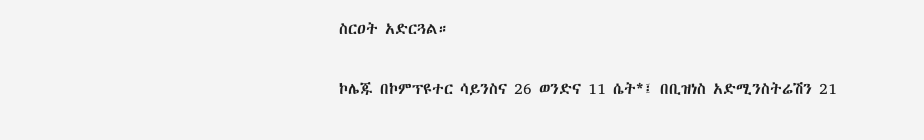ስርዐት አድርጓል።

ኮሌጁ በኮምፕዩተር ሳይንስና 26 ወንድና 11 ሴት*፤ በቢዝነስ አድሚንስትሬሽን 21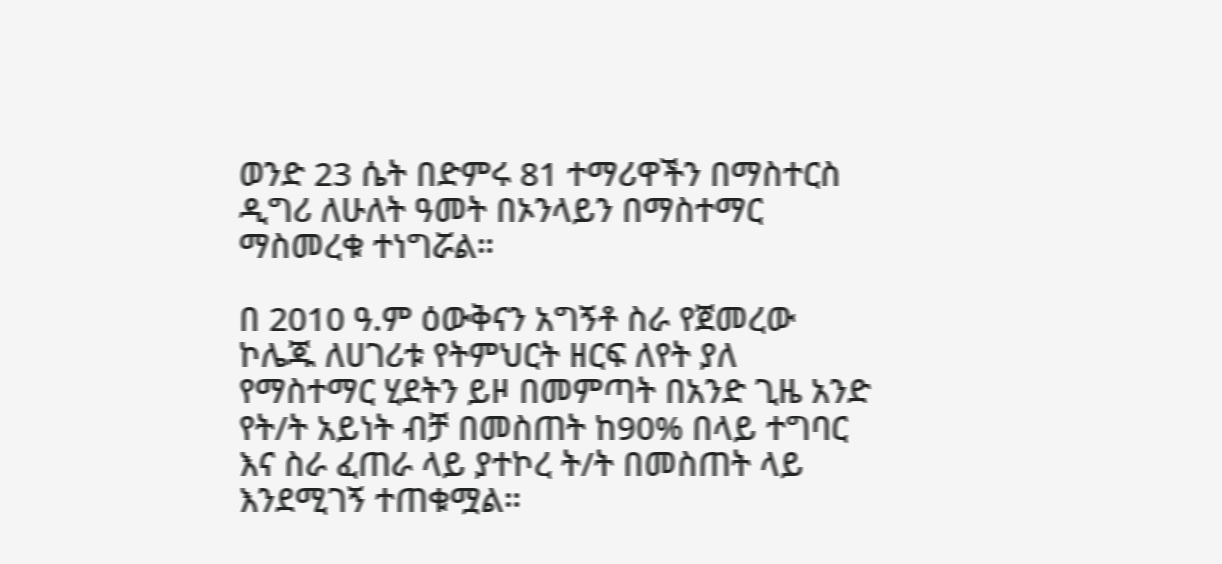ወንድ 23 ሴት በድምሩ 81 ተማሪዋችን በማስተርስ ዲግሪ ለሁለት ዓመት በኦንላይን በማስተማር ማስመረቁ ተነግሯል።

በ 2010 ዓ.ም ዕውቅናን አግኝቶ ስራ የጀመረው ኮሌጁ ለሀገሪቱ የትምህርት ዘርፍ ለየት ያለ የማስተማር ሂደትን ይዞ በመምጣት በአንድ ጊዜ አንድ የት/ት አይነት ብቻ በመስጠት ከ90% በላይ ተግባር እና ስራ ፈጠራ ላይ ያተኮረ ት/ት በመስጠት ላይ እንደሚገኝ ተጠቁሟል።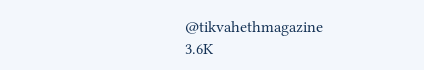@tikvahethmagazine
3.6K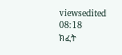viewsedited  08:18
ክፈት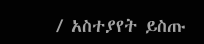/ አስተያየት ይስጡ